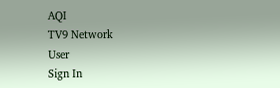AQI
TV9 Network
User
Sign In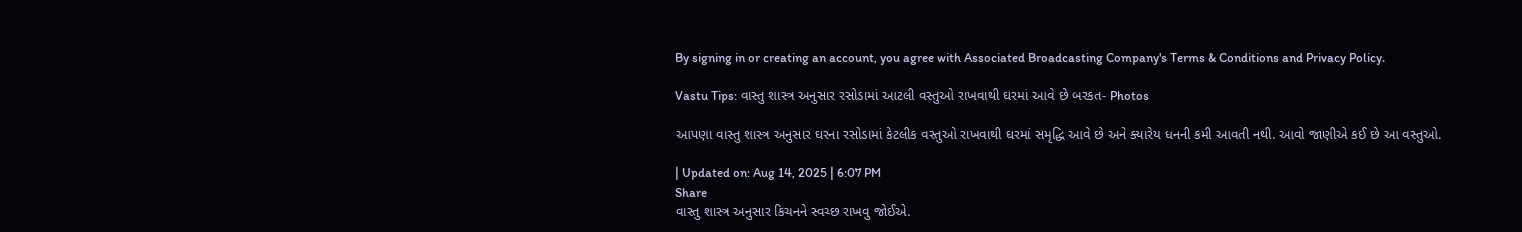By signing in or creating an account, you agree with Associated Broadcasting Company's Terms & Conditions and Privacy Policy.

Vastu Tips: વાસ્તુ શાસ્ત્ર અનુસાર રસોડામાં આટલી વસ્તુઓ રાખવાથી ઘરમાં આવે છે બરકત- Photos

આપણા વાસ્તુ શાસ્ત્ર અનુસાર ઘરના રસોડામાં કેટલીક વસ્તુઓ રાખવાથી ઘરમાં સમૃદ્ધિ આવે છે અને ક્યારેય ધનની કમી આવતી નથી. આવો જાણીએ કઈ છે આ વસ્તુઓ.

| Updated on: Aug 14, 2025 | 6:07 PM
Share
વાસ્તુ શાસ્ત્ર અનુસાર કિચનને સ્વચ્છ રાખવુ જોઈએ.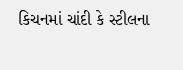કિચનમાં ચાંદી કે સ્ટીલના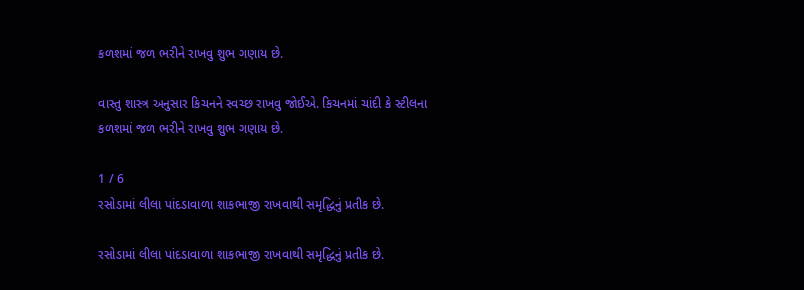કળશમાં જળ ભરીને રાખવુ શુભ ગણાય છે.

વાસ્તુ શાસ્ત્ર અનુસાર કિચનને સ્વચ્છ રાખવુ જોઈએ. કિચનમાં ચાંદી કે સ્ટીલના કળશમાં જળ ભરીને રાખવુ શુભ ગણાય છે.

1 / 6
રસોડામાં લીલા પાંદડાવાળા શાકભાજી રાખવાથી સમૃદ્ધિનું પ્રતીક છે.

રસોડામાં લીલા પાંદડાવાળા શાકભાજી રાખવાથી સમૃદ્ધિનું પ્રતીક છે.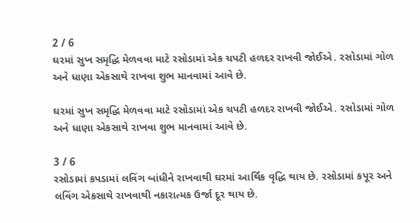2 / 6
ઘરમાં સુખ સમૃદ્ધિ મેળવવા માટે રસોડામાં એક ચપટી હળદર રાખવી જોઈએ. રસોડામાં ગોળ અને ધાણા એકસાથે રાખવા શુભ માનવામાં આવે છે.

ઘરમાં સુખ સમૃદ્ધિ મેળવવા માટે રસોડામાં એક ચપટી હળદર રાખવી જોઈએ. રસોડામાં ગોળ અને ધાણા એકસાથે રાખવા શુભ માનવામાં આવે છે.

3 / 6
રસોડામાં કપડામાં લવિંગ બાંધીને રાખવાથી ઘરમાં આર્થિક વૃદ્ધિ થાય છે. રસોડામાં કપૂર અને લવિંગ એકસાથે રાખવાથી નકારાત્મક ઉર્જા દૂર થાય છે.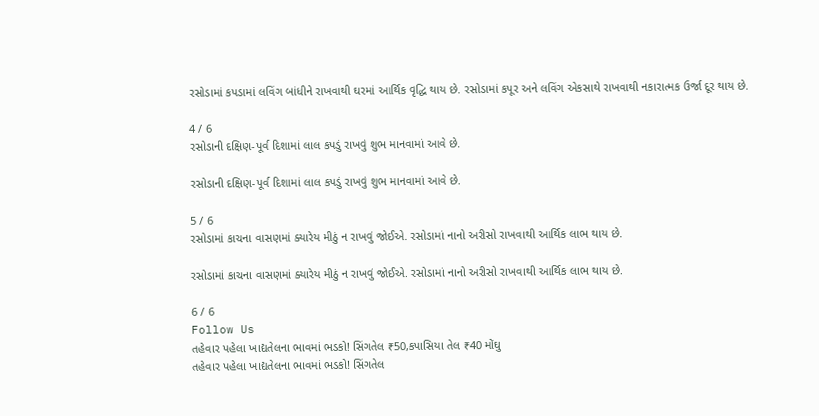રસોડામાં કપડામાં લવિંગ બાંધીને રાખવાથી ઘરમાં આર્થિક વૃદ્ધિ થાય છે. રસોડામાં કપૂર અને લવિંગ એકસાથે રાખવાથી નકારાત્મક ઉર્જા દૂર થાય છે.

4 / 6
રસોડાની દક્ષિણ-પૂર્વ દિશામાં લાલ કપડું રાખવું શુભ માનવામાં આવે છે.

રસોડાની દક્ષિણ-પૂર્વ દિશામાં લાલ કપડું રાખવું શુભ માનવામાં આવે છે.

5 / 6
રસોડામાં કાચના વાસણમાં ક્યારેય મીઠું ન રાખવું જોઈએ. રસોડામાં નાનો અરીસો રાખવાથી આર્થિક લાભ થાય છે.

રસોડામાં કાચના વાસણમાં ક્યારેય મીઠું ન રાખવું જોઈએ. રસોડામાં નાનો અરીસો રાખવાથી આર્થિક લાભ થાય છે.

6 / 6
Follow Us
તહેવાર પહેલા ખાદ્યતેલના ભાવમાં ભડકો! સિંગતેલ ₹50,કપાસિયા તેલ ₹40 મોંઘુ
તહેવાર પહેલા ખાદ્યતેલના ભાવમાં ભડકો! સિંગતેલ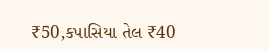₹50,કપાસિયા તેલ ₹40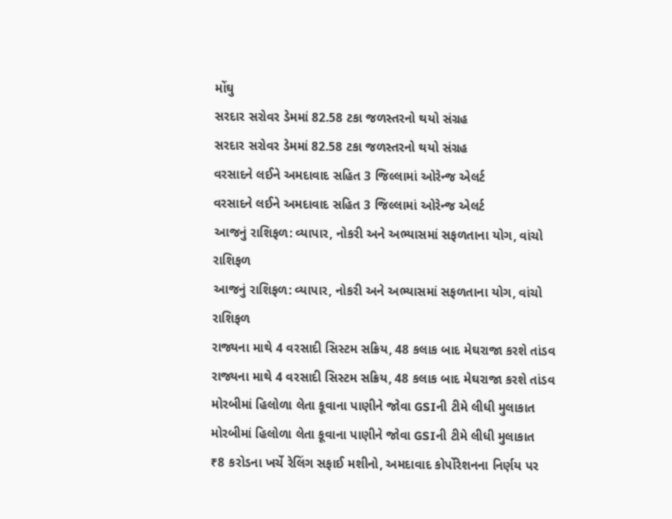મોંઘુ
સરદાર સરોવર ડેમમાં 82.58 ટકા જળસ્તરનો થયો સંગ્રહ
સરદાર સરોવર ડેમમાં 82.58 ટકા જળસ્તરનો થયો સંગ્રહ
વરસાદને લઈને અમદાવાદ સહિત 3 જિલ્લામાં ઓરેન્જ એલર્ટ
વરસાદને લઈને અમદાવાદ સહિત 3 જિલ્લામાં ઓરેન્જ એલર્ટ
આજનું રાશિફળ: વ્યાપાર, નોકરી અને અભ્યાસમાં સફળતાના યોગ, વાંચો રાશિફળ
આજનું રાશિફળ: વ્યાપાર, નોકરી અને અભ્યાસમાં સફળતાના યોગ, વાંચો રાશિફળ
રાજ્યના માથે 4 વરસાદી સિસ્ટમ સક્રિય, 48 કલાક બાદ મેઘરાજા કરશે તાંડવ
રાજ્યના માથે 4 વરસાદી સિસ્ટમ સક્રિય, 48 કલાક બાદ મેઘરાજા કરશે તાંડવ
મોરબીમાં હિલોળા લેતા કૂવાના પાણીને જોવા GSIની ટીમે લીધી મુલાકાત
મોરબીમાં હિલોળા લેતા કૂવાના પાણીને જોવા GSIની ટીમે લીધી મુલાકાત
₹8 કરોડના ખર્ચે રેલિંગ સફાઈ મશીનો, અમદાવાદ કોર્પોરેશનના નિર્ણય પર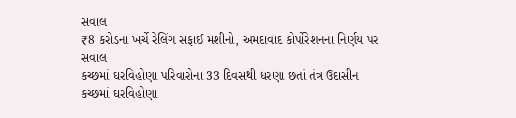સવાલ
₹8 કરોડના ખર્ચે રેલિંગ સફાઈ મશીનો, અમદાવાદ કોર્પોરેશનના નિર્ણય પર સવાલ
કચ્છમાં ઘરવિહોણા પરિવારોના 33 દિવસથી ધરણા છતાં તંત્ર ઉદાસીન
કચ્છમાં ઘરવિહોણા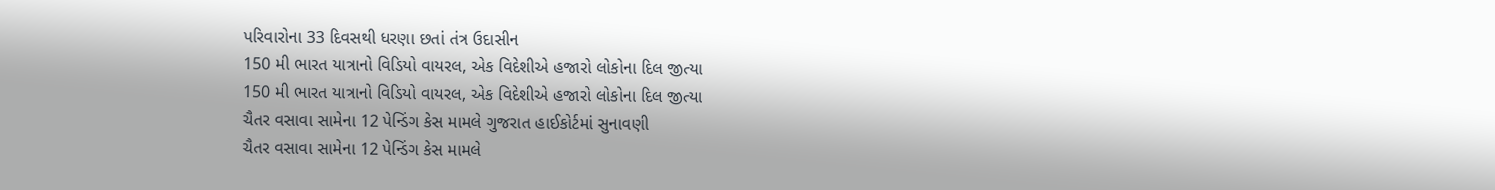પરિવારોના 33 દિવસથી ધરણા છતાં તંત્ર ઉદાસીન
150 મી ભારત યાત્રાનો વિડિયો વાયરલ, એક વિદેશીએ હજારો લોકોના દિલ જીત્યા
150 મી ભારત યાત્રાનો વિડિયો વાયરલ, એક વિદેશીએ હજારો લોકોના દિલ જીત્યા
ચૈતર વસાવા સામેના 12 પેન્ડિંગ કેસ મામલે ગુજરાત હાઈકોર્ટમાં સુનાવણી
ચૈતર વસાવા સામેના 12 પેન્ડિંગ કેસ મામલે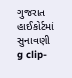ગુજરાત હાઈકોર્ટમાં સુનાવણી
g clip-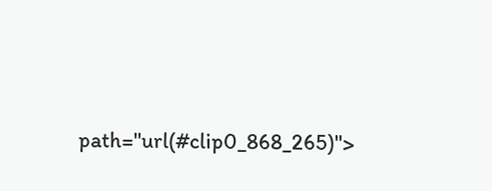path="url(#clip0_868_265)">